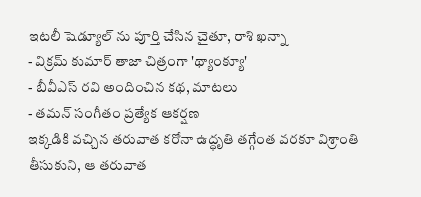ఇటలీ షెడ్యూల్ ను పూర్తి చేసిన చైతూ, రాశి ఖన్నా
- విక్రమ్ కుమార్ తాజా చిత్రంగా 'థ్యాంక్యూ'
- బీవీఎస్ రవి అందించిన కథ, మాటలు
- తమన్ సంగీతం ప్రత్యేక ఆకర్షణ
ఇక్కడికి వచ్చిన తరువాత కరోనా ఉద్ధృతి తగ్గేంత వరకూ విశ్రాంతి తీసుకుని, ఆ తరువాత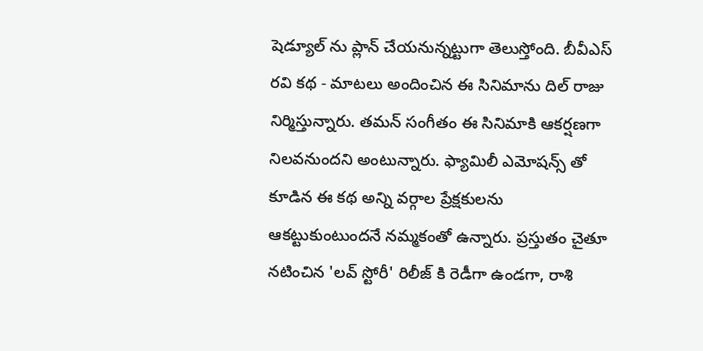షెడ్యూల్ ను ప్లాన్ చేయనున్నట్టుగా తెలుస్తోంది. బీవీఎస్ రవి కథ - మాటలు అందించిన ఈ సినిమాను దిల్ రాజు నిర్మిస్తున్నారు. తమన్ సంగీతం ఈ సినిమాకి ఆకర్షణగా నిలవనుందని అంటున్నారు. ఫ్యామిలీ ఎమోషన్స్ తో కూడిన ఈ కథ అన్ని వర్గాల ప్రేక్షకులను ఆకట్టుకుంటుందనే నమ్మకంతో ఉన్నారు. ప్రస్తుతం చైతూ నటించిన 'లవ్ స్టోరీ' రిలీజ్ కి రెడీగా ఉండగా, రాశి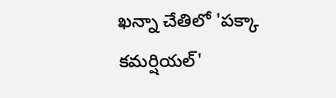ఖన్నా చేతిలో 'పక్కా కమర్షియల్'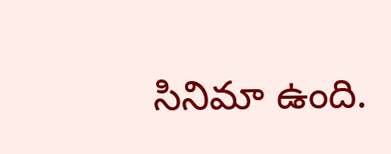సినిమా ఉంది.